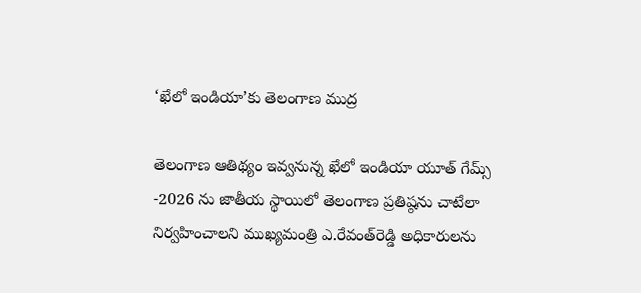‘ఖేలో ఇండియా’కు తెలంగాణ ముద్ర

తెలంగాణ ఆతిథ్యం ఇవ్వనున్న ఖేలో ఇండియా యూత్ గేమ్స్ -2026 ను జాతీయ స్థాయిలో తెలంగాణ ప్రతిష్ఠను చాటేలా నిర్వహించాలని ముఖ్యమంత్రి ఎ.రేవంత్‌రెడ్డి అధికారులను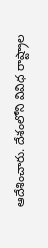ఆదేశించారు. దేశంలోని వివిధ రాష్ట్రాల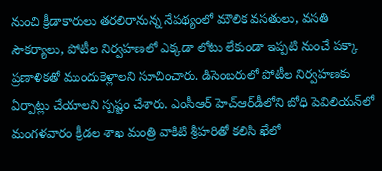నుంచి క్రీడాకారులు తరలిరానున్న నేపథ్యంలో మౌలిక వసతులు, వసతి సౌకర్యాలు, పోటీల నిర్వహణలో ఎక్కడా లోటు లేకుండా ఇప్పటి నుంచే పక్కా ప్రణాళికతో ముందుకెళ్లాలని సూచించారు. డిసెంబరులో పోటీల నిర్వహణకు ఏర్పాట్లు చేయాలని స్పష్టం చేశారు. ఎంసీఆర్‌ హెచ్‌ఆర్‌డీలోని బోధి పెవిలియన్‌లో మంగళవారం క్రీడల శాఖ మంత్రి వాకిటి శ్రీహరితో కలిసి ఖేలో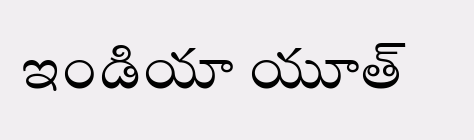ఇండియా యూత్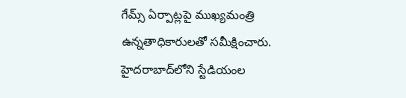గేమ్స్ ఏర్పాట్లపై ముఖ్యమంత్రి ఉన్నతాధికారులతో సమీక్షించారు. హైదరాబాద్‌లోని స్టేడియంల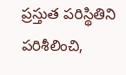ప్రస్తుత పరిస్థితిని పరిశీలించి,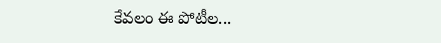కేవలం ఈ పోటీల...